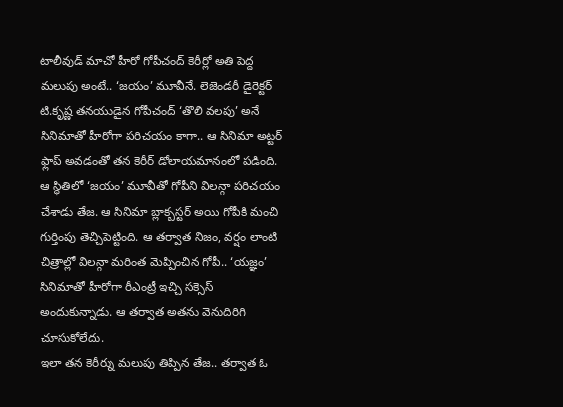టాలీవుడ్ మాచో హీరో గోపీచంద్ కెరీర్లో అతి పెద్ద మలుపు అంటే.. ‘జయం’ మూవీనే. లెజెండరీ డైరెక్టర్ టి.కృష్ణ తనయుడైన గోపీచంద్ ‘తొలి వలపు’ అనే సినిమాతో హీరోగా పరిచయం కాగా.. ఆ సినిమా అట్టర్ ఫ్లాప్ అవడంతో తన కెరీర్ డోలాయమానంలో పడింది. ఆ స్థితిలో ‘జయం’ మూవీతో గోపీని విలన్గా పరిచయం చేశాడు తేజ. ఆ సినిమా బ్లాక్బస్టర్ అయి గోపీకి మంచి గుర్తింపు తెచ్చిపెట్టింది. ఆ తర్వాత నిజం, వర్షం లాంటి చిత్రాల్లో విలన్గా మరింత మెప్పించిన గోపీ.. ‘యజ్ఞం’ సినిమాతో హీరోగా రీఎంట్రీ ఇచ్చి సక్సెస్ అందుకున్నాడు. ఆ తర్వాత అతను వెనుదిరిగి చూసుకోలేదు.
ఇలా తన కెరీర్ను మలుపు తిప్పిన తేజ.. తర్వాత ఓ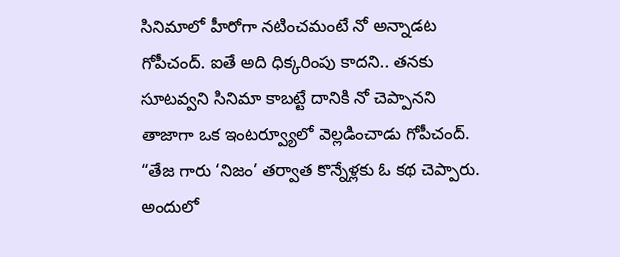సినిమాలో హీరోగా నటించమంటే నో అన్నాడట గోపీచంద్. ఐతే అది ధిక్కరింపు కాదని.. తనకు సూటవ్వని సినిమా కాబట్టే దానికి నో చెప్పానని తాజాగా ఒక ఇంటర్వ్యూలో వెల్లడించాడు గోపీచంద్.
“తేజ గారు ‘నిజం’ తర్వాత కొన్నేళ్లకు ఓ కథ చెప్పారు. అందులో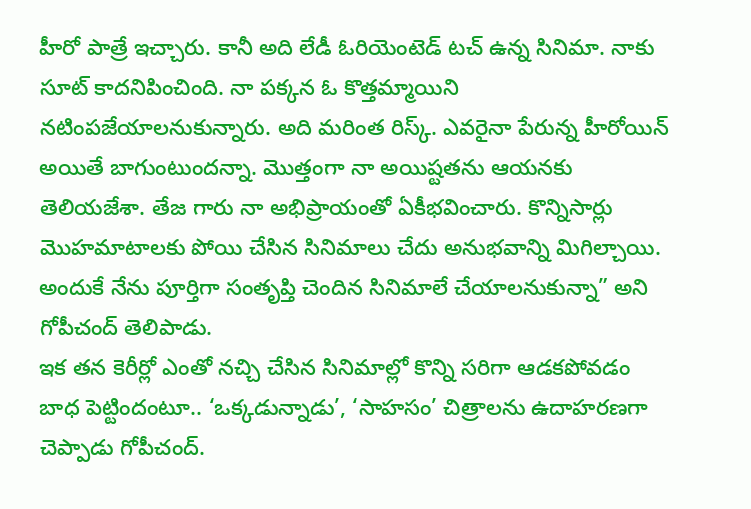హీరో పాత్రే ఇచ్చారు. కానీ అది లేడీ ఓరియెంటెడ్ టచ్ ఉన్న సినిమా. నాకు సూట్ కాదనిపించింది. నా పక్కన ఓ కొత్తమ్మాయిని నటింపజేయాలనుకున్నారు. అది మరింత రిస్క్. ఎవరైనా పేరున్న హీరోయిన్ అయితే బాగుంటుందన్నా. మొత్తంగా నా అయిష్టతను ఆయనకు తెలియజేశా. తేజ గారు నా అభిప్రాయంతో ఏకీభవించారు. కొన్నిసార్లు మొహమాటాలకు పోయి చేసిన సినిమాలు చేదు అనుభవాన్ని మిగిల్చాయి. అందుకే నేను పూర్తిగా సంతృప్తి చెందిన సినిమాలే చేయాలనుకున్నా” అని గోపీచంద్ తెలిపాడు.
ఇక తన కెరీర్లో ఎంతో నచ్చి చేసిన సినిమాల్లో కొన్ని సరిగా ఆడకపోవడం బాధ పెట్టిందంటూ.. ‘ఒక్కడున్నాడు’, ‘సాహసం’ చిత్రాలను ఉదాహరణగా చెప్పాడు గోపీచంద్.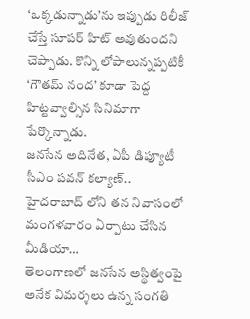‘ఒక్కడున్నాడు’ను ఇప్పుడు రిలీజ్ చేస్తే సూపర్ హిట్ అవుతుందని చెప్పాడు. కొన్ని లోపాలున్నప్పటికీ ‘గౌతమ్ నంద’ కూడా పెద్ద హిట్టవ్వాల్సిన సినిమాగా పేర్కొన్నాడు.
జనసేన అదినేత, ఏపీ డిప్యూటీ సీఎం పవన్ కల్యాణ్.. హైదరాబాద్ లోని తన నివాసంలో మంగళవారం ఏర్పాటు చేసిన మీడియా…
తెలంగాణలో జనసేన అస్థిత్వంపై అనేక విమర్శలు ఉన్న సంగతి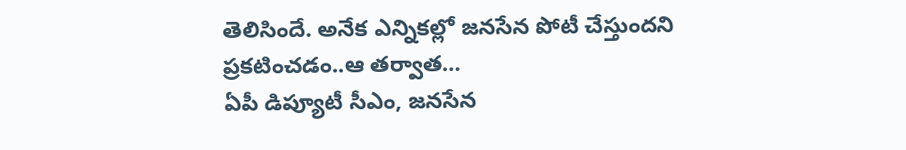తెలిసిందే. అనేక ఎన్నికల్లో జనసేన పోటీ చేస్తుందని ప్రకటించడం..ఆ తర్వాత…
ఏపీ డిప్యూటీ సీఎం, జనసేన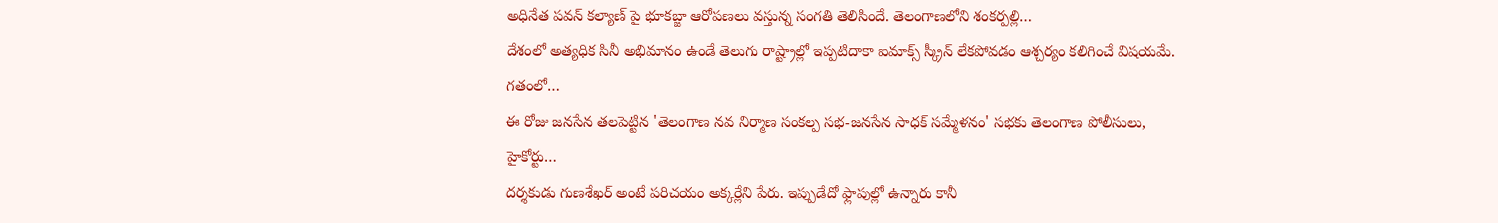అధినేత పవన్ కల్యాణ్ పై భూకబ్జా ఆరోపణలు వస్తున్న సంగతి తెలిసిందే. తెలంగాణలోని శంకర్పల్లి…
దేశంలో అత్యధిక సినీ అభిమానం ఉండే తెలుగు రాష్ట్రాల్లో ఇప్పటిదాకా ఐమాక్స్ స్క్రీన్ లేకపోవడం ఆశ్చర్యం కలిగించే విషయమే. గతంలో…
ఈ రోజు జనసేన తలపెట్టిన 'తెలంగాణ నవ నిర్మాణ సంకల్ప సభ-జనసేన సాధక్ సమ్మేళనం' సభకు తెలంగాణ పోలీసులు, హైకోర్టు…
దర్శకుడు గుణశేఖర్ అంటే పరిచయం అక్కర్లేని పేరు. ఇప్పుడేదో ఫ్లాపుల్లో ఉన్నారు కానీ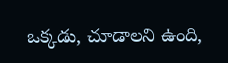ఒక్కడు, చూడాలని ఉంది,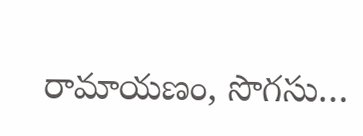రామాయణం, సొగసు…